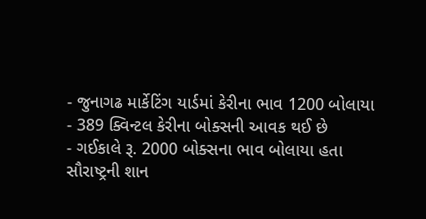- જુનાગઢ માર્કેટિંગ યાર્ડમાં કેરીના ભાવ 1200 બોલાયા
- 389 ક્વિન્ટલ કેરીના બોક્સની આવક થઈ છે
- ગઈકાલે રૂ. 2000 બોક્સના ભાવ બોલાયા હતા
સૌરાષ્ટ્રની શાન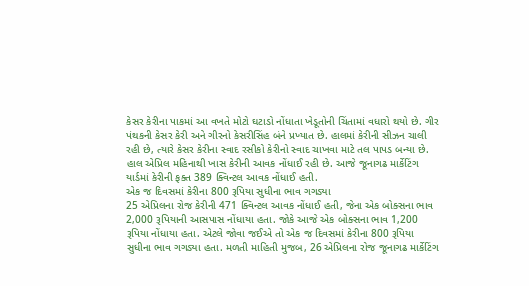કેસર કેરીના પાકમાં આ વખતે મોટો ઘટાડો નોંધાતા ખેડૂતોની ચિંતામાં વધારો થયો છે. ગીર પંથકની કેસર કેરી અને ગીરનો કેસરીસિંહ બંને પ્રખ્યાત છે. હાલમાં કેરીની સીઝન ચાલી રહી છે, ત્યારે કેસર કેરીના સ્વાદ રસીકો કેરીનો સ્વાદ ચાખવા માટે તલ પાપડ બન્યા છે. હાલ એપ્રિલ મહિનાથી ખાસ કેરીની આવક નોંધાઈ રહી છે. આજે જૂનાગઢ માર્કેટિંગ યાર્ડમાં કેરીની ફક્ત 389 ક્વિન્ટલ આવક નોંધાઈ હતી.
એક જ દિવસમાં કેરીના 800 રૂપિયા સુધીના ભાવ ગગડ્યા
25 એપ્રિલના રોજ કેરીની 471 ક્વિન્ટલ આવક નોંધાઈ હતી, જેના એક બોક્સના ભાવ 2,000 રૂપિયાની આસપાસ નોંધાયા હતા. જોકે આજે એક બોક્સના ભાવ 1,200 રૂપિયા નોંધાયા હતા. એટલે જોવા જઈએ તો એક જ દિવસમાં કેરીના 800 રૂપિયા સુધીના ભાવ ગગડ્યા હતા. મળતી માહિતી મુજબ, 26 એપ્રિલના રોજ જૂનાગઢ માર્કેટિંગ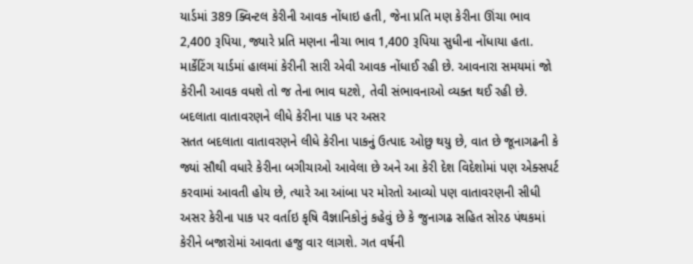યાર્ડમાં 389 ક્વિન્ટલ કેરીની આવક નોંધાઇ હતી, જેના પ્રતિ મણ કેરીના ઊંચા ભાવ 2,400 રૂપિયા, જ્યારે પ્રતિ મણના નીચા ભાવ 1,400 રૂપિયા સુધીના નોંધાયા હતા. માર્કેટિંગ યાર્ડમાં હાલમાં કેરીની સારી એવી આવક નોંધાઈ રહી છે. આવનારા સમયમાં જો કેરીની આવક વધશે તો જ તેના ભાવ ઘટશે, તેવી સંભાવનાઓ વ્યક્ત થઈ રહી છે.
બદલાતા વાતાવરણને લીધે કેરીના પાક પર અસર
સતત બદલાતા વાતાવરણને લીધે કેરીના પાકનું ઉત્પાદ ઓછુ થયુ છે, વાત છે જૂનાગઢની કે જ્યાં સૌથી વધારે કેરીના બગીચાઓ આવેલા છે અને આ કેરી દેશ વિદેશોમાં પણ એક્સપર્ટ કરવામાં આવતી હોય છે, ત્યારે આ આંબા પર મોરતો આવ્યો પણ વાતાવરણની સીધી અસર કેરીના પાક પર વર્તાઇ કૃષિ વૈજ્ઞાનિકોનું કહેવું છે કે જુનાગઢ સહિત સોરઠ પંથકમાં કેરીને બજારોમાં આવતા હજુ વાર લાગશે. ગત વર્ષની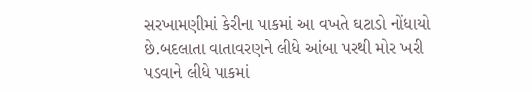સરખામણીમાં કેરીના પાકમાં આ વખતે ઘટાડો નોંધાયો છે.બદલાતા વાતાવરણને લીધે આંબા પરથી મોર ખરી પડવાને લીધે પાકમાં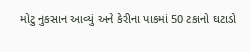મોટુ નુકસાન આવ્યું અને કેરીના પાકમાં 50 ટકાનો ઘટાડો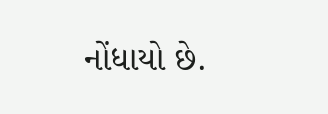નોંધાયો છે.